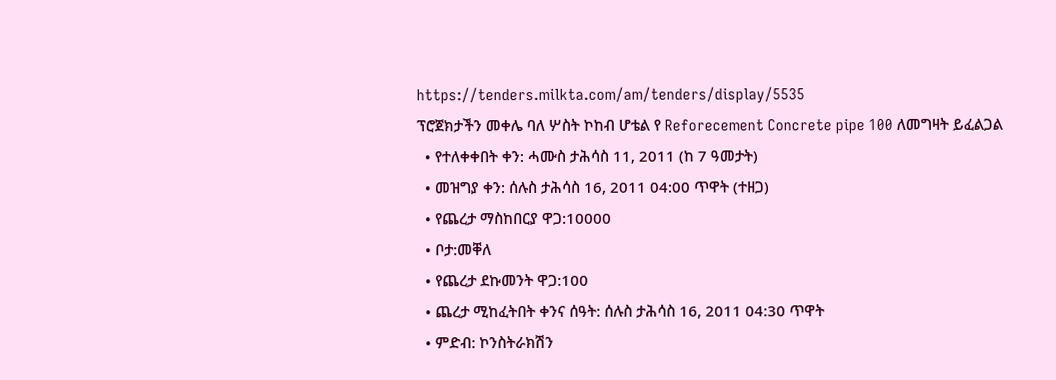https://tenders.milkta.com/am/tenders/display/5535
ፕሮጀክታችን መቀሌ ባለ ሦስት ኮከብ ሆቴል የ Reforecement Concrete pipe 100 ለመግዛት ይፈልጋል
  • የተለቀቀበት ቀን: ሓሙስ ታሕሳስ 11, 2011 (ከ 7 ዓመታት)
  • መዝግያ ቀን: ሰሉስ ታሕሳስ 16, 2011 04:00 ጥዋት (ተዘጋ)
  • የጨረታ ማስከበርያ ዋጋ:10000
  • ቦታ:መቐለ
  • የጨረታ ደኩመንት ዋጋ:100
  • ጨረታ ሚከፈትበት ቀንና ሰዓት: ሰሉስ ታሕሳስ 16, 2011 04:30 ጥዋት
  • ምድብ: ኮንስትራክሽን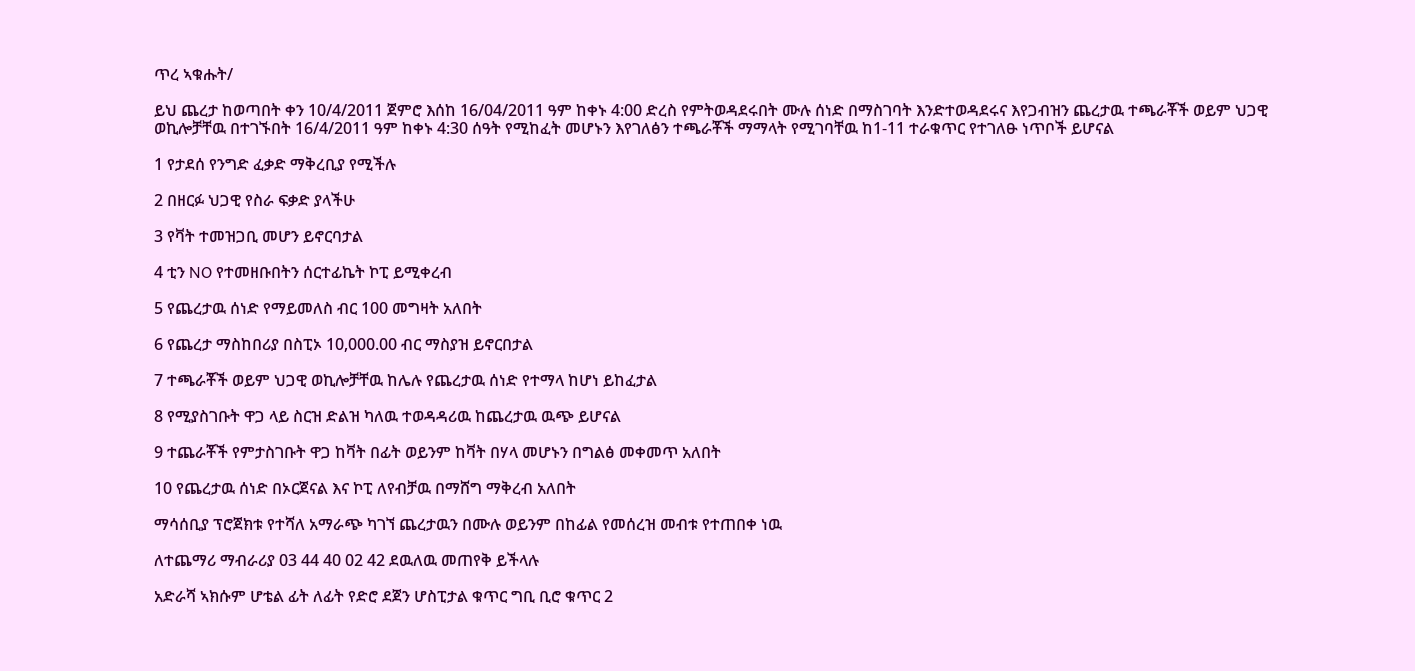ጥረ ኣቁሑት/

ይህ ጨረታ ከወጣበት ቀን 10/4/2011 ጀምሮ እሰከ 16/04/2011 ዓም ከቀኑ 4:00 ድረስ የምትወዳደሩበት ሙሉ ሰነድ በማስገባት እንድተወዳደሩና እየጋብዝን ጨረታዉ ተጫራቾች ወይም ህጋዊ ወኪሎቻቸዉ በተገኙበት 16/4/2011 ዓም ከቀኑ 4:30 ሰዓት የሚከፈት መሆኑን እየገለፅን ተጫራቾች ማማላት የሚገባቸዉ ከ1-11 ተራቁጥር የተገለፁ ነጥቦች ይሆናል

1 የታደሰ የንግድ ፈቃድ ማቅረቢያ የሚችሉ

2 በዘርፉ ህጋዊ የስራ ፍቃድ ያላችሁ

3 የቫት ተመዝጋቢ መሆን ይኖርባታል

4 ቲን NO የተመዘቡበትን ሰርተፊኬት ኮፒ ይሚቀረብ

5 የጨረታዉ ሰነድ የማይመለስ ብር 100 መግዛት አለበት

6 የጨረታ ማስከበሪያ በስፒኦ 10,000.00 ብር ማስያዝ ይኖርበታል

7 ተጫራቾች ወይም ህጋዊ ወኪሎቻቸዉ ከሌሉ የጨረታዉ ሰነድ የተማላ ከሆነ ይከፈታል

8 የሚያስገቡት ዋጋ ላይ ስርዝ ድልዝ ካለዉ ተወዳዳሪዉ ከጨረታዉ ዉጭ ይሆናል

9 ተጨራቾች የምታስገቡት ዋጋ ከቫት በፊት ወይንም ከቫት በሃላ መሆኑን በግልፅ መቀመጥ አለበት

10 የጨረታዉ ሰነድ በኦርጀናል እና ኮፒ ለየብቻዉ በማሸግ ማቅረብ አለበት

ማሳሰቢያ ፕሮጀክቱ የተሻለ አማራጭ ካገኘ ጨረታዉን በሙሉ ወይንም በከፊል የመሰረዝ መብቱ የተጠበቀ ነዉ

ለተጨማሪ ማብራሪያ 03 44 40 02 42 ደዉለዉ መጠየቅ ይችላሉ

አድራሻ ኣክሱም ሆቴል ፊት ለፊት የድሮ ደጀን ሆስፒታል ቁጥር ግቢ ቢሮ ቁጥር 2